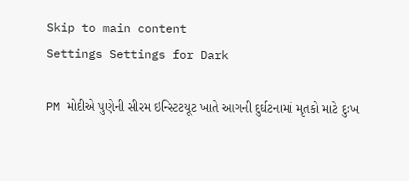Skip to main content
Settings Settings for Dark

PM મોદીએ પુણેની સીરમ ઇન્સ્ટિટયૂટ ખાતે આગની દુર્ઘટનામાં મૃતકો માટે દુઃખ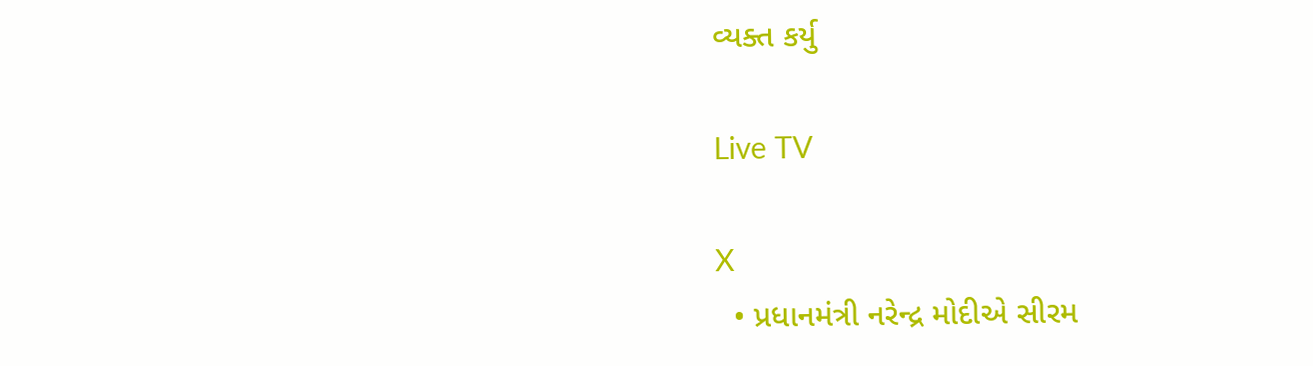વ્યક્ત કર્યુ

Live TV

X
  • પ્રધાનમંત્રી નરેન્દ્ર મોદીએ સીરમ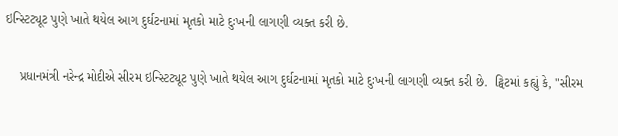ઇન્સ્ટિટ્યૂટ પુણે ખાતે થયેલ આગ દુર્ઘટનામાં મૃતકો માટે દુઃખની લાગણી વ્યક્ત કરી છે.

    પ્રધાનમંત્રી નરેન્દ્ર મોદીએ સીરમ ઇન્સ્ટિટ્યૂટ પુણે ખાતે થયેલ આગ દુર્ઘટનામાં મૃતકો માટે દુઃખની લાગણી વ્યક્ત કરી છે.  ટ્વિટમાં કહ્યું કે, "સીરમ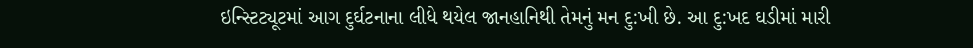ઇન્સ્ટિટ્યૂટમાં આગ દુર્ઘટનાના લીધે થયેલ જાનહાનિથી તેમનું મન દુ:ખી છે. આ દુ:ખદ ઘડીમાં મારી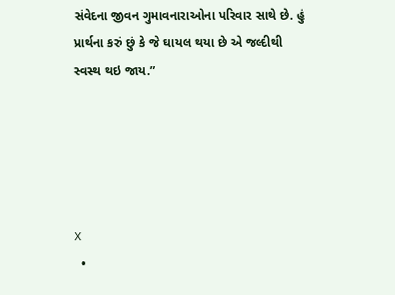સંવેદના જીવન ગુમાવનારાઓના પરિવાર સાથે છે. હું પ્રાર્થના કરું છું કે જે ઘાયલ થયા છે એ જલ્દીથી સ્વસ્થ થઇ જાય.”





X
  •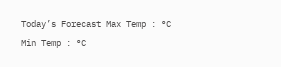Today’s Forecast Max Temp : °C Min Temp : °C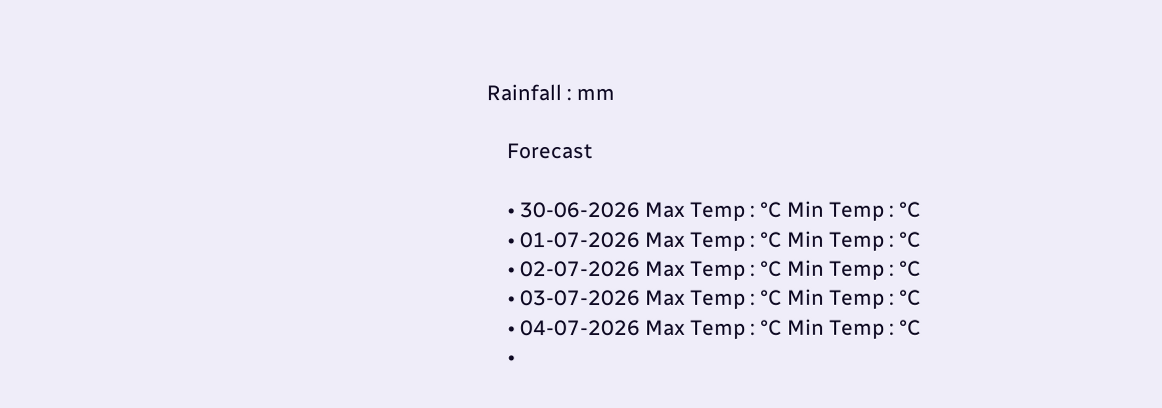Rainfall : mm

    Forecast

    • 30-06-2026 Max Temp : °C Min Temp : °C
    • 01-07-2026 Max Temp : °C Min Temp : °C
    • 02-07-2026 Max Temp : °C Min Temp : °C
    • 03-07-2026 Max Temp : °C Min Temp : °C
    • 04-07-2026 Max Temp : °C Min Temp : °C
    •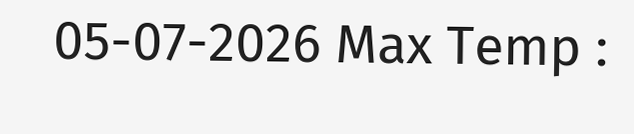05-07-2026 Max Temp :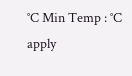°C Min Temp : °C
apply